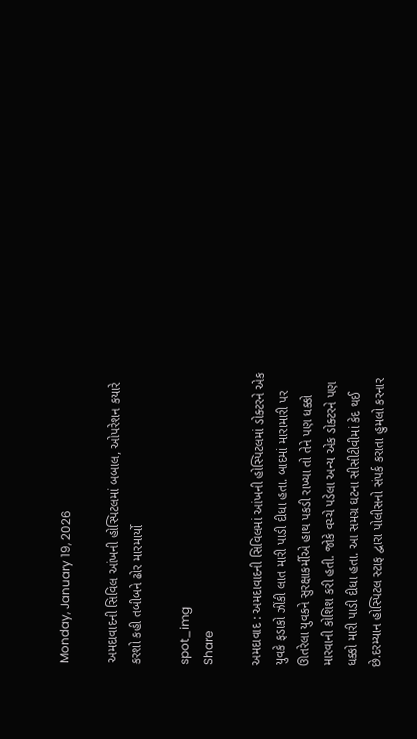Monday, January 19, 2026

અમદાવાદની સિવિલ આંખની હોસ્પિટલમાં બબાલ, ઓપરેશન કયારે કરશો કહી તબીબને ઢોર મારમાર્યો

spot_img
Share

અમદાવાદ : અમદાવાદની સિવિલમાં આંખની હોસ્પિટલમાં ડોક્ટરને એક યુવકે ફડાકો ઝીંકી લાત મારી પાડી દીધા હતા. બાદમાં મારામારી પર ઊતરેલા યુવકને સુરક્ષાકર્મીએ હાથ પકડી રાખ્યા તો તેને પણ ધક્કો મારવાની કોશિશ કરી હતી. જોકે વચ્ચે પડેલા અન્ય એક ડોક્ટરને પણ ધક્કો મારી પાડી દીધા હતા. આ સમગ્ર ઘટના સીસીટીવીમાં કેદ થઈ છે.દરમ્યાન હોસ્પિટલ સ્ટાફ દ્વારા પોલીસનો સંપર્ક કરાતા હુમલો કરનાર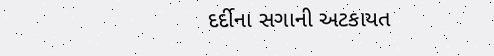દર્દીના સગાની અટકાયત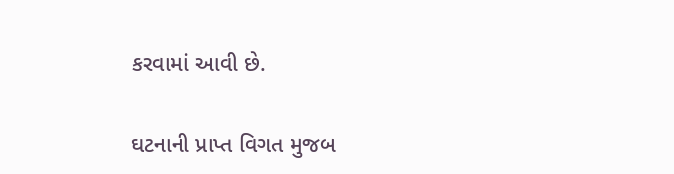કરવામાં આવી છે.

ઘટનાની પ્રાપ્ત વિગત મુજબ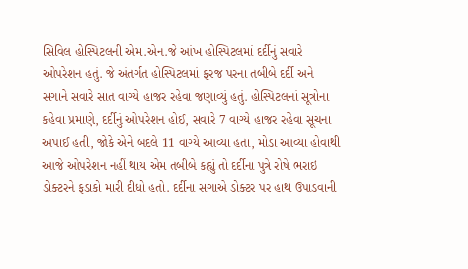સિવિલ હોસ્પિટલની એમ.એન.જે આંખ હોસ્પિટલમાં દર્દીનું સવારે ઓપરેશન હતું. જે અંતર્ગત હોસ્પિટલમાં ફરજ પરના તબીબે દર્દી અને સગાને સવારે સાત વાગ્યે હાજર રહેવા જણાવ્યું હતું. હોસ્પિટલનાં સૂત્રોના કહેવા પ્રમાણે, દર્દીનું ઓપરેશન હોઈ, સવારે 7 વાગ્યે હાજર રહેવા સૂચના અપાઈ હતી, જોકે એને બદલે 11 વાગ્યે આવ્યા હતા, મોડા આવ્યા હોવાથી આજે ઓપરેશન નહીં થાય એમ તબીબે કહ્યું તો દર્દીના પુત્રે રોષે ભરાઇ ડોક્ટરને ફડાકો મારી દીધો હતો. દર્દીના સગાએ ડોક્ટર પર હાથ ઉપાડવાની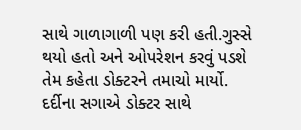સાથે ગાળાગાળી પણ કરી હતી.ગુસ્સે થયો હતો અને ઓપરેશન કરવું પડશે તેમ કહેતા ડોક્ટરને તમાચો માર્યો. દર્દીના સગાએ ડોક્ટર સાથે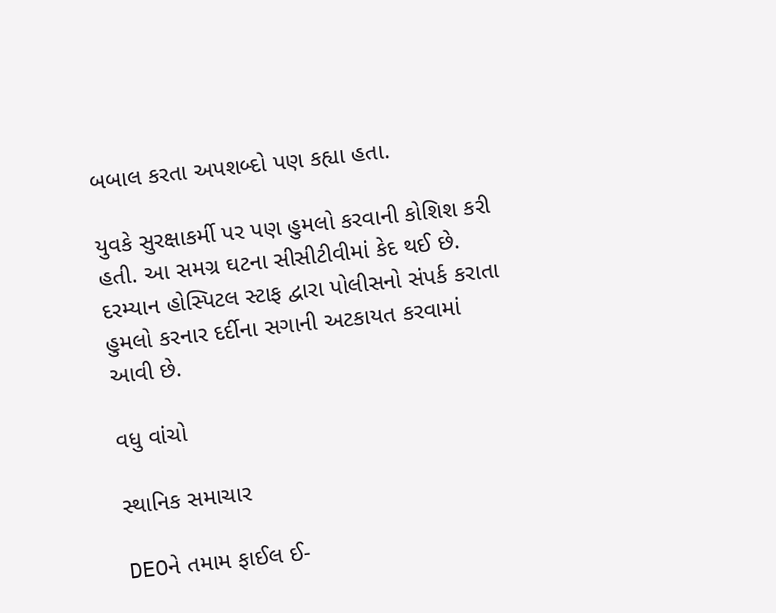બબાલ કરતા અપશબ્દો પણ કહ્યા હતા.

યુવકે સુરક્ષાકર્મી પર પણ હુમલો કરવાની કોશિશ કરી હતી. આ સમગ્ર ઘટના સીસીટીવીમાં કેદ થઈ છે. દરમ્યાન હોસ્પિટલ સ્ટાફ દ્વારા પોલીસનો સંપર્ક કરાતા હુમલો કરનાર દર્દીના સગાની અટકાયત કરવામાં આવી છે.

વધુ વાંચો

સ્થાનિક સમાચાર

DEOને તમામ ફાઈલ ઈ-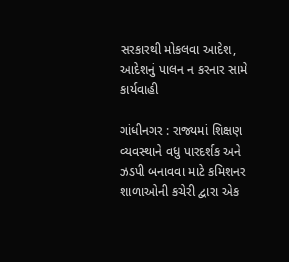સરકારથી મોકલવા આદેશ, આદેશનું પાલન ન કરનાર સામે કાર્યવાહી

ગાંધીનગર : રાજ્યમાં શિક્ષણ વ્યવસ્થાને વધુ પારદર્શક અને ઝડપી બનાવવા માટે કમિશનર શાળાઓની કચેરી દ્વારા એક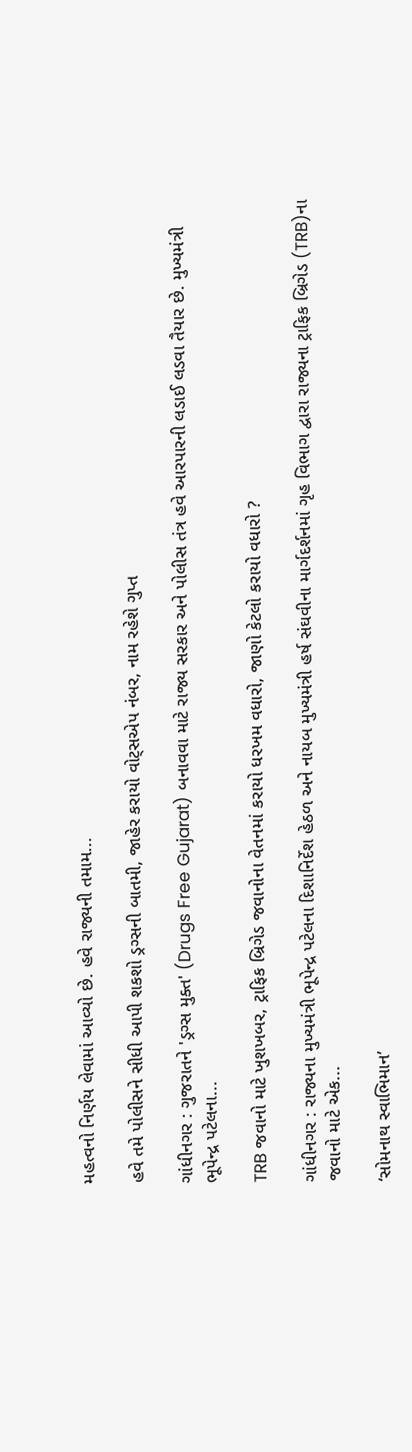મહત્વનો નિર્ણય લેવામાં આવ્યો છે. હવે રાજ્યની તમામ...

હવે તમે પોલીસને સીધી આપી શકશો ડ્રગ્સની બાતમી, જાહેર કરાયો વોટ્સએપ નંબર, નામ રહેશે ગુપ્ત

ગાંધીનગર : ગુજરાતને 'ડ્રગ્સ મુક્ત' (Drugs Free Gujarat) બનાવવા માટે રાજ્ય સરકાર અને પોલીસ તંત્ર હવે આરપારની લડાઈ લડવા તૈયાર છે. મુખ્યમંત્રી ભૂપેન્દ્ર પટેલના...

TRB જવાનો માટે ખુશખબર, ટ્રાફિક બ્રિગેડ જવાનોના વેતનમાં કરાયો ધરખમ વધારો, જાણો કેટલો કરાયો વધારો ?

ગાંધીનગર : રાજ્યના મુખ્યમંત્રી ભૂપેન્દ્ર પટેલના દિશાનિર્દેશ હેઠળ અને નાયબ મુખ્યમંત્રી હર્ષ સંઘવીના માર્ગદર્શનમાં ગૃહ વિભાગ દ્વારા રાજ્યના ટ્રાફિક બ્રિગેડ (TRB)ના જવાનો માટે એક...

‘સોમનાથ સ્વાભિમાન’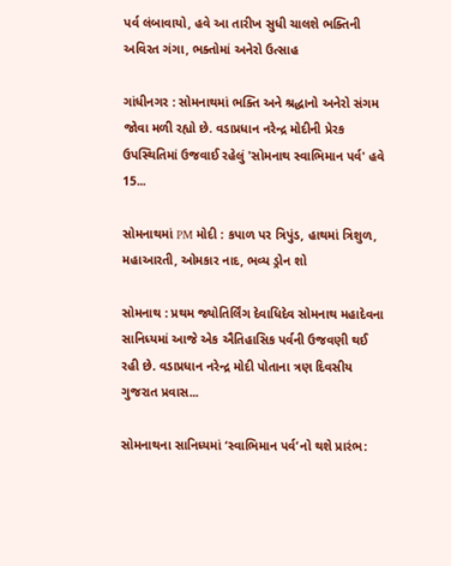પર્વ લંબાવાયો, હવે આ તારીખ સુધી ચાલશે ભક્તિની અવિરત ગંગા, ભક્તોમાં અનેરો ઉત્સાહ

ગાંધીનગર : સોમનાથમાં ભક્તિ અને શ્રદ્ધાનો અનેરો સંગમ જોવા મળી રહ્યો છે. વડાપ્રધાન નરેન્દ્ર મોદીની પ્રેરક ઉપસ્થિતિમાં ઉજવાઈ રહેલું 'સોમનાથ સ્વાભિમાન પર્વ' હવે 15...

સોમનાથમાં PM મોદી : કપાળ પર ત્રિપુંડ, હાથમાં ત્રિશુળ, મહાઆરતી, ઓમકાર નાદ, ભવ્ય ડ્રોન શો

સોમનાથ : પ્રથમ જ્યોતિર્લિંગ દેવાધિદેવ સોમનાથ મહાદેવના સાનિધ્યમાં આજે એક ઐતિહાસિક પર્વની ઉજવણી થઈ રહી છે. વડાપ્રધાન નરેન્દ્ર મોદી પોતાના ત્રણ દિવસીય ગુજરાત પ્રવાસ...

સોમનાથના સાનિધ્યમાં ‘સ્વાભિમાન પર્વ’નો થશે પ્રારંભ: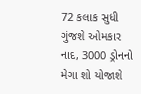72 કલાક સુધી ગુંજશે ઓમકાર નાદ, 3000 ડ્રોનનો મેગા શો યોજાશે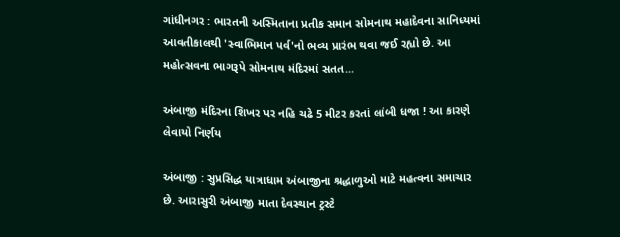ગાંધીનગર : ભારતની અસ્મિતાના પ્રતીક સમાન સોમનાથ મહાદેવના સાનિધ્યમાં આવતીકાલથી 'સ્વાભિમાન પર્વ'નો ભવ્ય પ્રારંભ થવા જઈ રહ્યો છે. આ મહોત્સવના ભાગરૂપે સોમનાથ મંદિરમાં સતત...

અંબાજી મંદિરના શિખર પર નહિ ચઢે 5 મીટર કરતાં લાંબી ધજા ! આ કારણે લેવાયો નિર્ણય

અંબાજી : સુપ્રસિદ્ધ યાત્રાધામ અંબાજીના શ્રદ્ધાળુઓ માટે મહત્વના સમાચાર છે. આરાસુરી અંબાજી માતા દેવસ્થાન ટ્રસ્ટે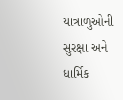યાત્રાળુઓની સુરક્ષા અને ધાર્મિક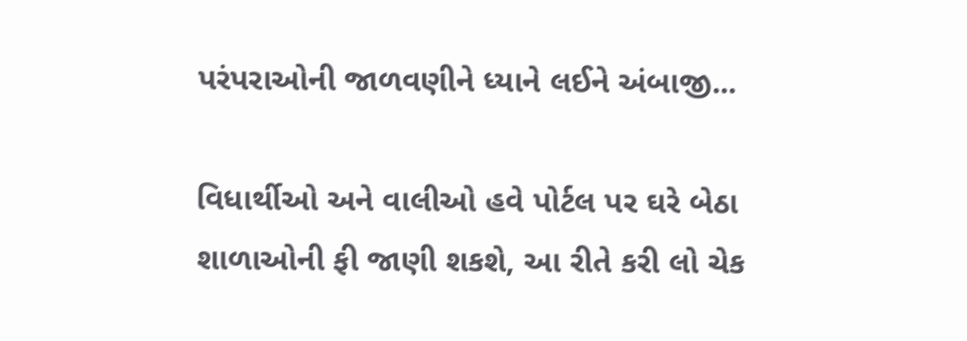પરંપરાઓની જાળવણીને ધ્યાને લઈને અંબાજી...

વિધાર્થીઓ અને વાલીઓ હવે પોર્ટલ પર ઘરે બેઠા શાળાઓની ફી જાણી શકશે, આ રીતે કરી લો ચેક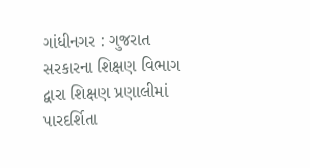ગાંધીનગર : ગુજરાત સરકારના શિક્ષણ વિભાગ દ્વારા શિક્ષણ પ્રણાલીમાં પારદર્શિતા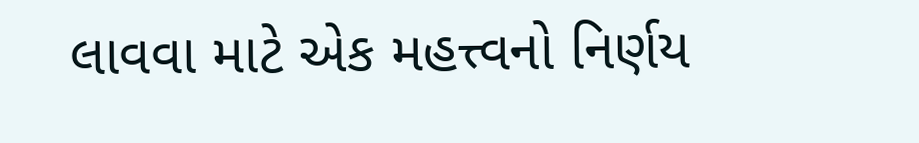લાવવા માટે એક મહત્ત્વનો નિર્ણય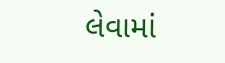લેવામાં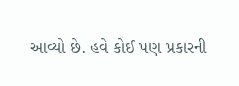આવ્યો છે. હવે કોઈ પણ પ્રકારની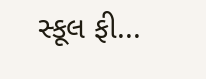સ્કૂલ ફી...